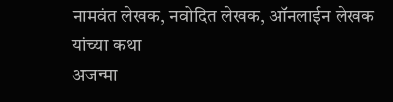नामवंत लेखक, नवोदित लेखक, ऑनलाईन लेखक यांच्या कथा
अजन्मा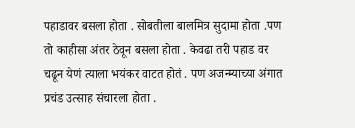पहाडावर बसला होता . सोबतीला बालमित्र सुदामा होता .पण तो काहीसा अंतर ठेवून बसला होता . केवढा तरी पहाड वर चढून येणं त्याला भयंकर वाटत होतं . पण अजन्म्याच्या अंगात प्रचंड उत्साह संचारला होता .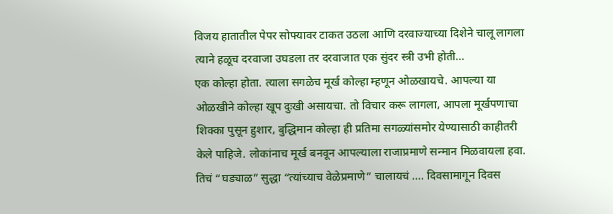विजय हातातील पेपर सोफ्यावर टाकत उठला आणि दरवाज्याच्या दिशेने चालू लागला त्याने हळूच दरवाजा उघडला तर दरवाजात एक सुंदर स्त्री उभी होती…
एक कोल्हा होता. त्याला सगळेच मूर्ख कोल्हा म्हणून ओळखायचे. आपल्या या ओळखीने कोल्हा खूप दुःखी असायचा. तो विचार करू लागला, आपला मूर्खपणाचा शिक्का पुसून हुशार, बुद्धिमान कोल्हा ही प्रतिमा सगळ्यांसमोर येण्यासाठी काहीतरी केले पाहिजे. लोकांनाच मूर्ख बनवून आपल्याला राजाप्रमाणे सन्मान मिळवायला हवा.
तिचं “घड्याळ” सुद्धा “त्यांच्याच वेळेप्रमाणे” चालायचं …. दिवसामागून दिवस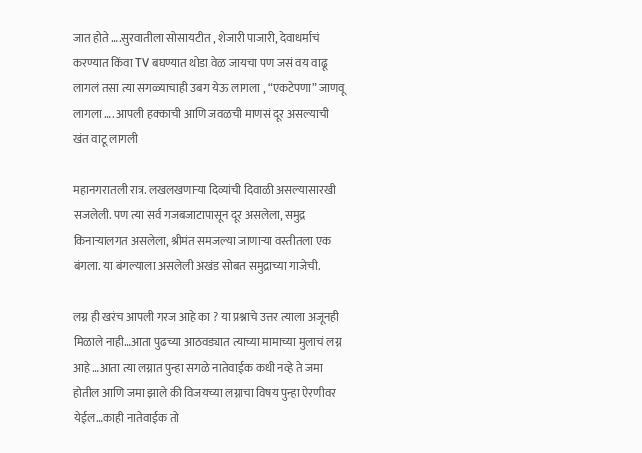जात होते ….सुरवातीला सोसायटीत , शेजारी पाजारी, देवाधर्माचं करण्यात किंवा TV बघण्यात थोडा वेळ जायचा पण जसं वय वाढू लागलं तसा त्या सगळ्याचाही उबग येऊ लागला , “एकटेपणा” जाणवू लागला …. आपली हक्काची आणि जवळची माणसं दूर असल्याची खंत वाटू लागली

महानगरातली रात्र. लखलखणाऱ्या दिव्यांची दिवाळी असल्यासारखी सजलेली. पण त्या सर्व गजबजाटापासून दूर असलेला, समुद्र किनाऱ्यालगत असलेला, श्रीमंत समजल्या जाणाऱ्या वस्तीतला एक बंगला. या बंगल्याला असलेली अखंड सोबत समुद्राच्या गाजेची.

लग्न ही खरंच आपली गरज आहे का ? या प्रश्नाचे उत्तर त्याला अजूनही मिळाले नाही…आता पुढच्या आठवड्यात त्याच्या मामाच्या मुलाचं लग्न आहे …आता त्या लग्नात पुन्हा सगळे नातेवाईक कधी नव्हे ते जमा होतील आणि जमा झाले की विजयच्या लग्नाचा विषय पुन्हा ऐरणीवर येईल…काही नातेवाईक तो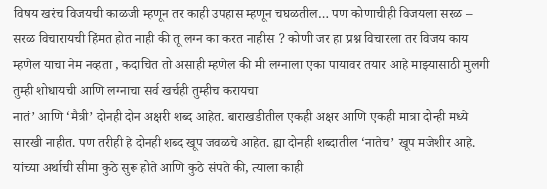विषय खरंच विजयची काळजी म्हणून तर काही उपहास म्हणून चघळतील… पण कोणाचीही विजयला सरळ – सरळ विचारायची हिंमत होत नाही की तू लग्न का करत नाहीस ? कोणी जर हा प्रश्न विचारला तर विजय काय म्हणेल याचा नेम नव्हता , कदाचित तो असाही म्हणेल की मी लग्नाला एका पायावर तयार आहे माझ्यासाठी मुलगी तुम्ही शोधायची आणि लग्नाचा सर्व खर्चही तुम्हीच करायचा
नातं’ आणि ‘मैत्री’ दोनही दोन अक्षरी शब्द आहेत. बाराखडीतील एकही अक्षर आणि एकही मात्रा दोन्ही मध्ये सारखी नाहीत. पण तरीही हे दोनही शब्द खूप जवळचे आहेत. ह्या दोनही शब्दातील ‘नातेच’ खूप मजेशीर आहे. यांच्या अर्थाची सीमा कुठे सुरू होते आणि कुठे संपते की, त्याला काही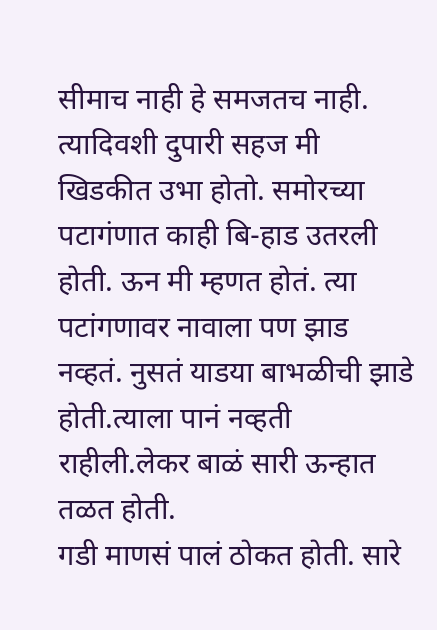सीमाच नाही हे समजतच नाही.
त्यादिवशी दुपारी सहज मी खिडकीत उभा होतो. समोरच्या पटागंणात काही बि-हाड उतरली होती. ऊन मी म्हणत होतं. त्या पटांगणावर नावाला पण झाड नव्हतं. नुसतं याडया बाभळीची झाडे होती.त्याला पानं नव्हती राहीली.लेकर बाळं सारी ऊन्हात तळत होती.
गडी माणसं पालं ठोकत होती. सारे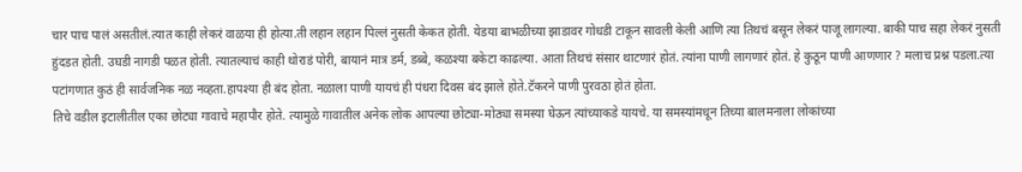चार पाच पालं असतीलं.त्यात काही लेकरं वाळया ही होत्या.ती लहान लहान पिल्लं नुसती केकत होती. येडया बाभळीच्या झाडावर गोधडी टाकून सावली केली आणि त्या तिथचं बसून लेकरं पाजू लागल्या. बाकी पाच सहा लेकरं नुसती हुंदडत होती. उघडी नागडी पळत होती. त्यातल्याचं काही थोराडं पोरी, बायानं मात्र डर्म, डब्बे, कळश्या बकेटा काढल्या. आता तिथचं संसार थाटणारं होतं. त्यांना पाणी लागणारं होतं. हे कुठून पाणी आणणार ? मलाच प्रश्न पडला.त्या पटांगणात कुठं ही सार्वजनिक नळ नव्हता.हापश्या ही बंद होता. नळाला पाणी यायचं ही पंधरा दिवस बंद झाले होते.टॅकरने पाणी पुरवठा होतं होता.
तिचे वडील इटालीतील एका छोट्या गावाचे महापौर होते. त्यामुळे गावातील अनेक लोक आपल्या छोट्या-मोठ्या समस्या घेऊन त्यांच्याकडे यायचे. या समस्यांमधून तिच्या बालमनाला लोकांच्या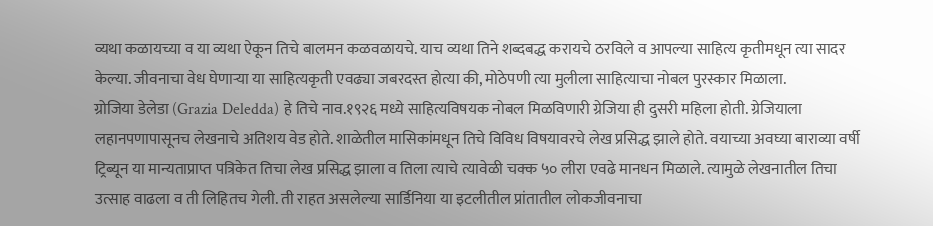व्यथा कळायच्या व या व्यथा ऐकून तिचे बालमन कळवळायचे. याच व्यथा तिने शब्दबद्ध करायचे ठरविले व आपल्या साहित्य कृतीमधून त्या सादर केल्या. जीवनाचा वेध घेणाऱ्या या साहित्यकृती एवढ्या जबरदस्त होत्या की, मोठेपणी त्या मुलीला साहित्याचा नोबल पुरस्कार मिळाला.
ग्रोजिया डेलेडा (Grazia Deledda) हे तिचे नाव.१९२६ मध्ये साहित्यविषयक नोबल मिळविणारी ग्रेजिया ही दुसरी महिला होती. ग्रेजियाला लहानपणापासूनच लेखनाचे अतिशय वेड होते. शाळेतील मासिकांमधून तिचे विविध विषयावरचे लेख प्रसिद्ध झाले होते. वयाच्या अवघ्या बाराव्या वर्षी ट्रिब्यून या मान्यताप्राप्त पत्रिकेत तिचा लेख प्रसिद्ध झाला व तिला त्याचे त्यावेळी चक्क ५० लीरा एवढे मानधन मिळाले. त्यामुळे लेखनातील तिचा उत्साह वाढला व ती लिहितच गेली. ती राहत असलेल्या सार्डिनिया या इटलीतील प्रांतातील लोकजीवनाचा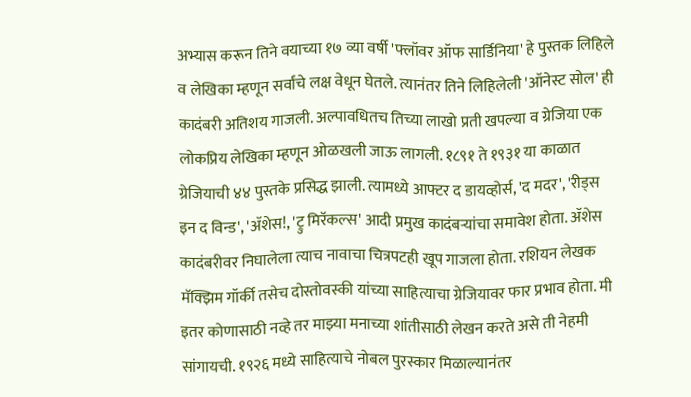अभ्यास करून तिने वयाच्या १७ व्या वर्षी 'फ्लॉवर ऑफ सार्डिनिया' हे पुस्तक लिहिले व लेखिका म्हणून सर्वांचे लक्ष वेधून घेतले. त्यानंतर तिने लिहिलेली 'ऑनेस्ट सोल' ही कादंबरी अतिशय गाजली. अल्पावधितच तिच्या लाखो प्रती खपल्या व ग्रेजिया एक लोकप्रिय लेखिका म्हणून ओळखली जाऊ लागली. १८९१ ते १९३१ या काळात ग्रेजियाची ४४ पुस्तके प्रसिद्ध झाली. त्यामध्ये आफ्टर द डायव्होर्स, 'द मदर', 'रीड्स इन द विन्ड', 'ॲशेस!, 'ट्रु मिरॅकल्स' आदी प्रमुख कादंबऱ्यांचा समावेश होता. ॲशेस कादंबरीवर निघालेला त्याच नावाचा चित्रपटही खूप गाजला होता. रशियन लेखक मॅक्झिम गॉर्की तसेच दोस्तोवस्की यांच्या साहित्याचा ग्रेजियावर फार प्रभाव होता. मी इतर कोणासाठी नव्हे तर माझ्या मनाच्या शांतीसाठी लेखन करते असे ती नेहमी सांगायची. १९२६ मध्ये साहित्याचे नोबल पुरस्कार मिळाल्यानंतर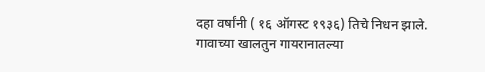दहा वर्षांनी ( १६ ऑगस्ट १९३६) तिचे निधन झाले.
गावाच्या खालतुन गायरानातल्या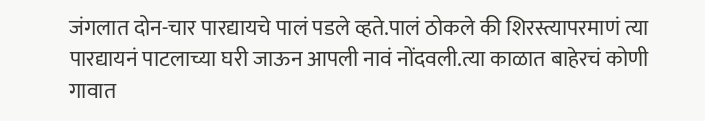जंगलात दोन-चार पारद्यायचे पालं पडले व्हते.पालं ठोकले की शिरस्त्यापरमाणं त्या पारद्यायनं पाटलाच्या घरी जाऊन आपली नावं नोंदवली.त्या काळात बाहेरचं कोणी गावात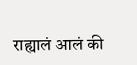राह्यालं आलं की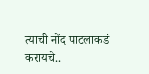त्याची नोंद पाटलाकडं करायचे..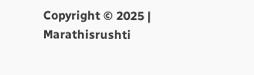Copyright © 2025 | Marathisrushti